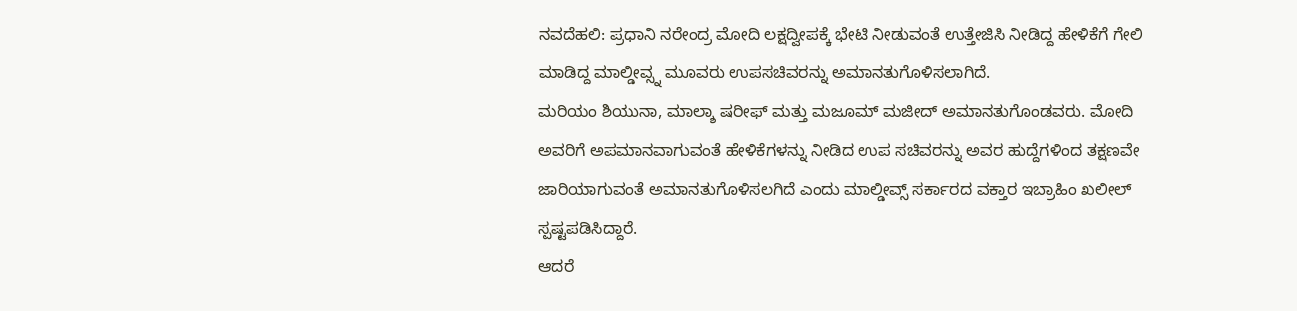ನವದೆಹಲಿ: ಪ್ರಧಾನಿ ನರೇಂದ್ರ ಮೋದಿ ಲಕ್ಷದ್ವೀಪಕ್ಕೆ ಭೇಟಿ ನೀಡುವಂತೆ ಉತ್ತೇಜಿಸಿ ನೀಡಿದ್ದ ಹೇಳಿಕೆಗೆ ಗೇಲಿ ಮಾಡಿದ್ದ ಮಾಲ್ಡೀವ್ಸ್ನ ಮೂವರು ಉಪಸಚಿವರನ್ನು ಅಮಾನತುಗೊಳಿಸಲಾಗಿದೆ.
ಮರಿಯಂ ಶಿಯುನಾ, ಮಾಲ್ಶಾ ಷರೀಫ್ ಮತ್ತು ಮಜೂಮ್ ಮಜೀದ್ ಅಮಾನತುಗೊಂಡವರು. ಮೋದಿ ಅವರಿಗೆ ಅಪಮಾನವಾಗುವಂತೆ ಹೇಳಿಕೆಗಳನ್ನು ನೀಡಿದ ಉಪ ಸಚಿವರನ್ನು ಅವರ ಹುದ್ದೆಗಳಿಂದ ತಕ್ಷಣವೇ ಜಾರಿಯಾಗುವಂತೆ ಅಮಾನತುಗೊಳಿಸಲಗಿದೆ ಎಂದು ಮಾಲ್ಡೀವ್ಸ್ ಸರ್ಕಾರದ ವಕ್ತಾರ ಇಬ್ರಾಹಿಂ ಖಲೀಲ್ ಸ್ಪಷ್ಟಪಡಿಸಿದ್ದಾರೆ.
ಆದರೆ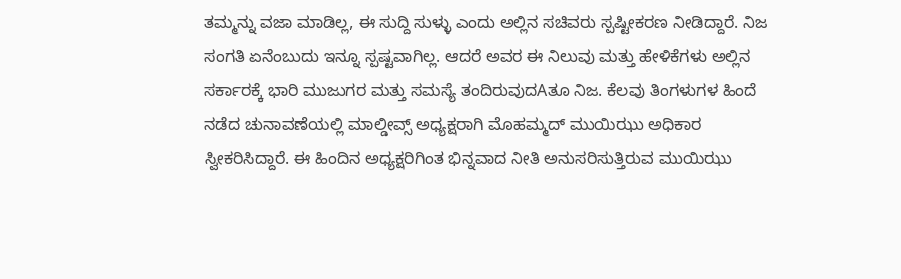ತಮ್ಮನ್ನು ವಜಾ ಮಾಡಿಲ್ಲ, ಈ ಸುದ್ದಿ ಸುಳ್ಳು ಎಂದು ಅಲ್ಲಿನ ಸಚಿವರು ಸ್ಪಷ್ಟೀಕರಣ ನೀಡಿದ್ದಾರೆ. ನಿಜ ಸಂಗತಿ ಏನೆಂಬುದು ಇನ್ನೂ ಸ್ಪಷ್ಟವಾಗಿಲ್ಲ. ಆದರೆ ಅವರ ಈ ನಿಲುವು ಮತ್ತು ಹೇಳಿಕೆಗಳು ಅಲ್ಲಿನ ಸರ್ಕಾರಕ್ಕೆ ಭಾರಿ ಮುಜುಗರ ಮತ್ತು ಸಮಸ್ಯೆ ತಂದಿರುವುದAತೂ ನಿಜ. ಕೆಲವು ತಿಂಗಳುಗಳ ಹಿಂದೆ ನಡೆದ ಚುನಾವಣೆಯಲ್ಲಿ ಮಾಲ್ಡೀವ್ಸ್ ಅಧ್ಯಕ್ಷರಾಗಿ ಮೊಹಮ್ಮದ್ ಮುಯಿಝು ಅಧಿಕಾರ ಸ್ವೀಕರಿಸಿದ್ದಾರೆ. ಈ ಹಿಂದಿನ ಅಧ್ಯಕ್ಷರಿಗಿಂತ ಭಿನ್ನವಾದ ನೀತಿ ಅನುಸರಿಸುತ್ತಿರುವ ಮುಯಿಝು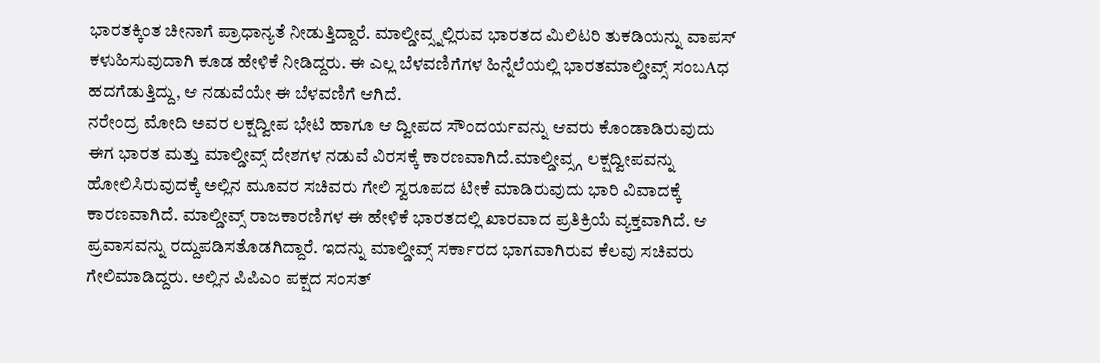ಭಾರತಕ್ಕಿಂತ ಚೀನಾಗೆ ಪ್ರಾಧಾನ್ಯತೆ ನೀಡುತ್ತಿದ್ದಾರೆ. ಮಾಲ್ಡೀವ್ಸ್ನಲ್ಲಿರುವ ಭಾರತದ ಮಿಲಿಟರಿ ತುಕಡಿಯನ್ನು ವಾಪಸ್ ಕಳುಹಿಸುವುದಾಗಿ ಕೂಡ ಹೇಳಿಕೆ ನೀಡಿದ್ದರು. ಈ ಎಲ್ಲ ಬೆಳವಣಿಗೆಗಳ ಹಿನ್ನೆಲೆಯಲ್ಲಿ ಭಾರತಮಾಲ್ಡೀವ್ಸ್ ಸಂಬAಧ ಹದಗೆಡುತ್ತಿದ್ದು, ಆ ನಡುವೆಯೇ ಈ ಬೆಳವಣಿಗೆ ಆಗಿದೆ.
ನರೇಂದ್ರ ಮೋದಿ ಅವರ ಲಕ್ಷದ್ವೀಪ ಭೇಟಿ ಹಾಗೂ ಆ ದ್ವೀಪದ ಸೌಂದರ್ಯವನ್ನು ಆವರು ಕೊಂಡಾಡಿರುವುದು ಈಗ ಭಾರತ ಮತ್ತು ಮಾಲ್ಡೀವ್ಸ್ ದೇಶಗಳ ನಡುವೆ ವಿರಸಕ್ಕೆ ಕಾರಣವಾಗಿದೆ.ಮಾಲ್ಡೀವ್ಸ್ಗ ಲಕ್ಷದ್ವೀಪವನ್ನು ಹೋಲಿಸಿರುವುದಕ್ಕೆ ಅಲ್ಲಿನ ಮೂವರ ಸಚಿವರು ಗೇಲಿ ಸ್ವರೂಪದ ಟೀಕೆ ಮಾಡಿರುವುದು ಭಾರಿ ವಿವಾದಕ್ಕೆ ಕಾರಣವಾಗಿದೆ. ಮಾಲ್ಡೀವ್ಸ್ ರಾಜಕಾರಣಿಗಳ ಈ ಹೇಳಿಕೆ ಭಾರತದಲ್ಲಿ ಖಾರವಾದ ಪ್ರತಿಕ್ರಿಯೆ ವ್ಯಕ್ತವಾಗಿದೆ. ಆ ಪ್ರವಾಸವನ್ನು ರದ್ದುಪಡಿಸತೊಡಗಿದ್ದಾರೆ. ಇದನ್ನು ಮಾಲ್ಡೀವ್ಸ್ ಸರ್ಕಾರದ ಭಾಗವಾಗಿರುವ ಕೆಲವು ಸಚಿವರು ಗೇಲಿಮಾಡಿದ್ದರು. ಅಲ್ಲಿನ ಪಿಪಿಎಂ ಪಕ್ಷದ ಸಂಸತ್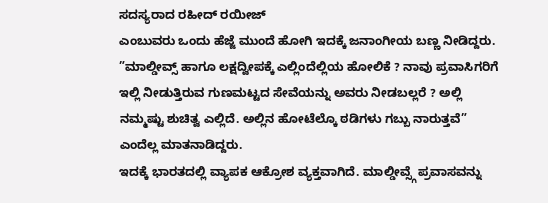ಸದಸ್ಯರಾದ ರಹೀದ್ ರಯೀಜ್
ಎಂಬುವರು ಒಂದು ಹೆಜ್ಜೆ ಮುಂದೆ ಹೋಗಿ ಇದಕ್ಕೆ ಜನಾಂಗೀಯ ಬಣ್ಣ ನೀಡಿದ್ದರು.
”ಮಾಲ್ಡೀವ್ಸ್ ಹಾಗೂ ಲಕ್ಷದ್ವೀಪಕ್ಕೆ ಎಲ್ಲಿಂದೆಲ್ಲಿಯ ಹೋಲಿಕೆ ? ನಾವು ಪ್ರವಾಸಿಗರಿಗೆ ಇಲ್ಲಿ ನೀಡುತ್ತಿರುವ ಗುಣಮಟ್ಟದ ಸೇವೆಯನ್ನು ಅವರು ನೀಡಬಲ್ಲರೆ ? ಅಲ್ಲಿ ನಮ್ಮಷ್ಟು ಶುಚಿತ್ವ ಎಲ್ಲಿದೆ. ಅಲ್ಲಿನ ಹೋಟೆಲ್ಕೊ ಠಡಿಗಳು ಗಬ್ಬು ನಾರುತ್ತವೆ” ಎಂದೆಲ್ಲ ಮಾತನಾಡಿದ್ದರು.
ಇದಕ್ಕೆ ಭಾರತದಲ್ಲಿ ವ್ಯಾಪಕ ಆಕ್ರೋಶ ವ್ಯಕ್ತವಾಗಿದೆ. ಮಾಲ್ಡೀವ್ಸ್ಗೆ ಪ್ರವಾಸವನ್ನು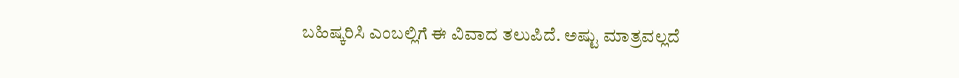ಬಹಿಷ್ಕರಿಸಿ ಎಂಬಲ್ಲಿಗೆ ಈ ವಿವಾದ ತಲುಪಿದೆ. ಅಷ್ಟು ಮಾತ್ರವಲ್ಲದೆ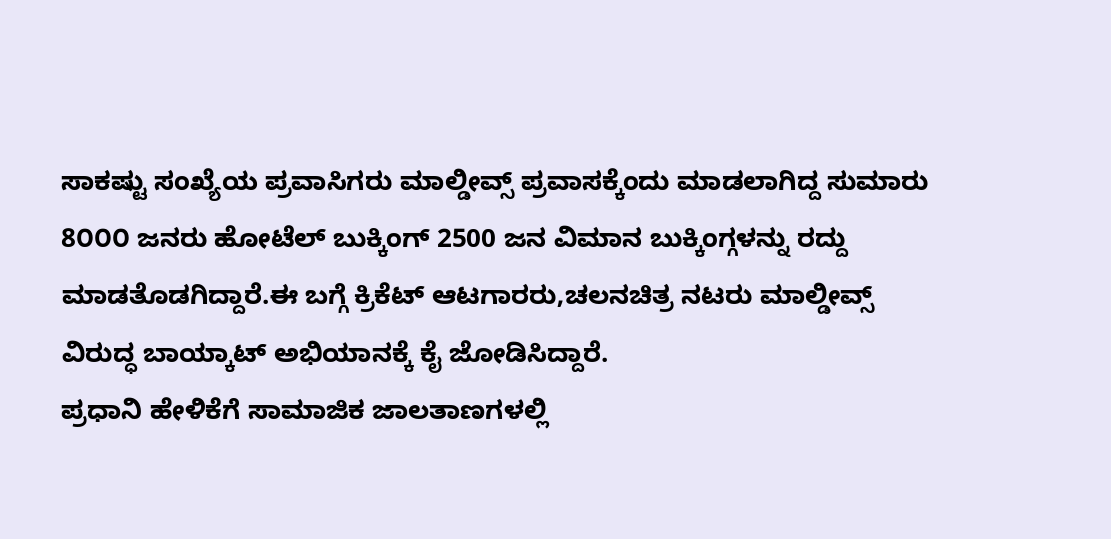ಸಾಕಷ್ಟು ಸಂಖ್ಯೆಯ ಪ್ರವಾಸಿಗರು ಮಾಲ್ಡೀವ್ಸ್ ಪ್ರವಾಸಕ್ಕೆಂದು ಮಾಡಲಾಗಿದ್ದ ಸುಮಾರು 8೦೦೦ ಜನರು ಹೋಟೆಲ್ ಬುಕ್ಕಿಂಗ್ 2500 ಜನ ವಿಮಾನ ಬುಕ್ಕಿಂಗ್ಗಳನ್ನು ರದ್ದು ಮಾಡತೊಡಗಿದ್ದಾರೆ.ಈ ಬಗ್ಗೆ ಕ್ರಿಕೆಟ್ ಆಟಗಾರರು,ಚಲನಚಿತ್ರ ನಟರು ಮಾಲ್ಡೀವ್ಸ್ ವಿರುದ್ಧ ಬಾಯ್ಕಾಟ್ ಅಭಿಯಾನಕ್ಕೆ ಕೈ ಜೋಡಿಸಿದ್ದಾರೆ.
ಪ್ರಧಾನಿ ಹೇಳಿಕೆಗೆ ಸಾಮಾಜಿಕ ಜಾಲತಾಣಗಳಲ್ಲಿ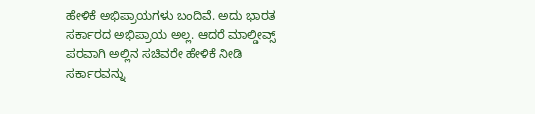ಹೇಳಿಕೆ ಅಭಿಪ್ರಾಯಗಳು ಬಂದಿವೆ. ಅದು ಭಾರತ ಸರ್ಕಾರದ ಅಭಿಪ್ರಾಯ ಅಲ್ಲ. ಆದರೆ ಮಾಲ್ಡೀವ್ಸ್ ಪರವಾಗಿ ಅಲ್ಲಿನ ಸಚಿವರೇ ಹೇಳಿಕೆ ನೀಡಿ ಸರ್ಕಾರವನ್ನು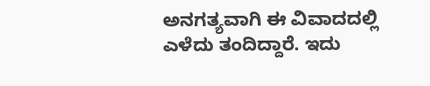ಅನಗತ್ಯವಾಗಿ ಈ ವಿವಾದದಲ್ಲಿ ಎಳೆದು ತಂದಿದ್ದಾರೆ. ಇದು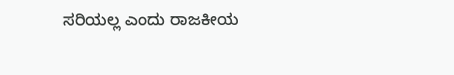ಸರಿಯಲ್ಲ ಎಂದು ರಾಜಕೀಯ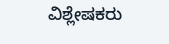ವಿಶ್ಲೇಷಕರು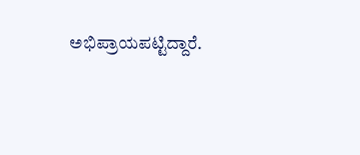ಅಭಿಪ್ರಾಯಪಟ್ಟಿದ್ದಾರೆ.